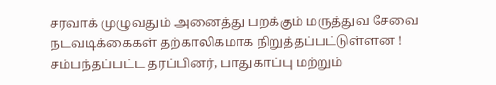சரவாக் முழுவதும் அனைத்து பறக்கும் மருத்துவ சேவை நடவடிக்கைகள் தற்காலிகமாக நிறுத்தப்பட்டுள்ளன !
சம்பந்தப்பட்ட தரப்பினர், பாதுகாப்பு மற்றும்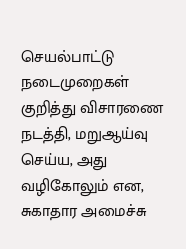செயல்பாட்டு நடைமுறைகள் குறித்து விசாரணை நடத்தி, மறுஆய்வு செய்ய, அது வழிகோலும் என, சுகாதார அமைச்சு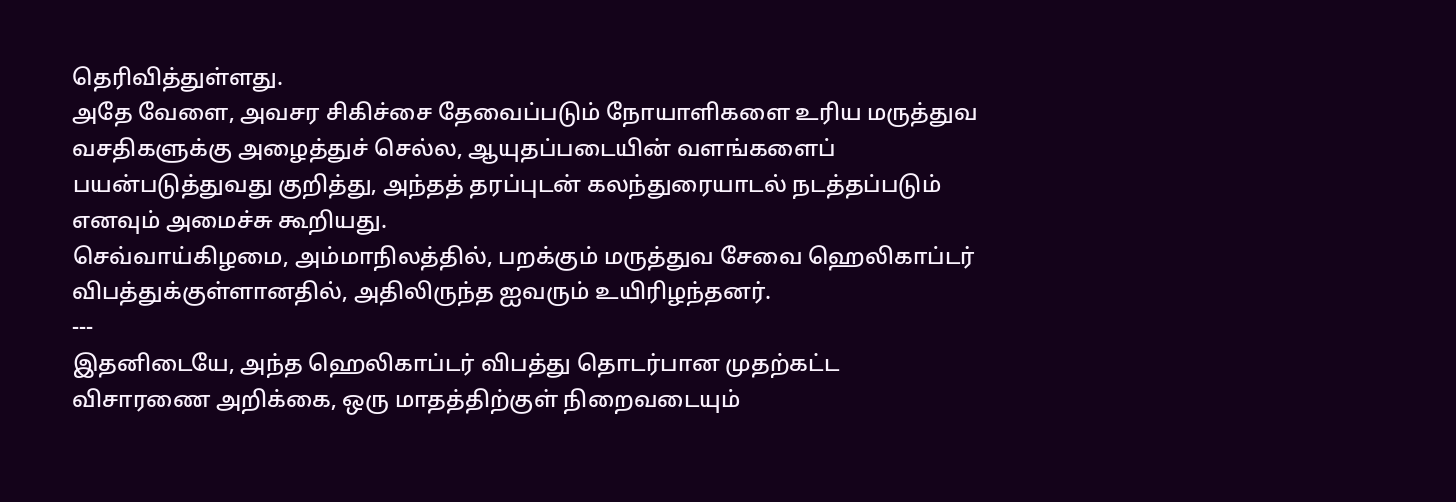தெரிவித்துள்ளது.
அதே வேளை, அவசர சிகிச்சை தேவைப்படும் நோயாளிகளை உரிய மருத்துவ வசதிகளுக்கு அழைத்துச் செல்ல, ஆயுதப்படையின் வளங்களைப் பயன்படுத்துவது குறித்து, அந்தத் தரப்புடன் கலந்துரையாடல் நடத்தப்படும் எனவும் அமைச்சு கூறியது.
செவ்வாய்கிழமை, அம்மாநிலத்தில், பறக்கும் மருத்துவ சேவை ஹெலிகாப்டர் விபத்துக்குள்ளானதில், அதிலிருந்த ஐவரும் உயிரிழந்தனர்.
---
இதனிடையே, அந்த ஹெலிகாப்டர் விபத்து தொடர்பான முதற்கட்ட விசாரணை அறிக்கை, ஒரு மாதத்திற்குள் நிறைவடையும்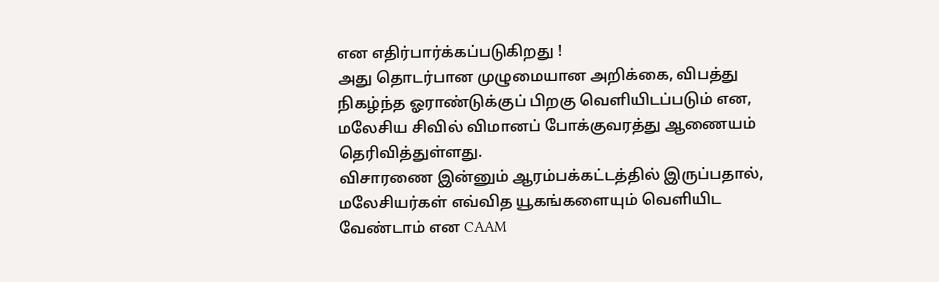என எதிர்பார்க்கப்படுகிறது !
அது தொடர்பான முழுமையான அறிக்கை, விபத்து நிகழ்ந்த ஓராண்டுக்குப் பிறகு வெளியிடப்படும் என, மலேசிய சிவில் விமானப் போக்குவரத்து ஆணையம் தெரிவித்துள்ளது.
விசாரணை இன்னும் ஆரம்பக்கட்டத்தில் இருப்பதால், மலேசியர்கள் எவ்வித யூகங்களையும் வெளியிட வேண்டாம் என CAAM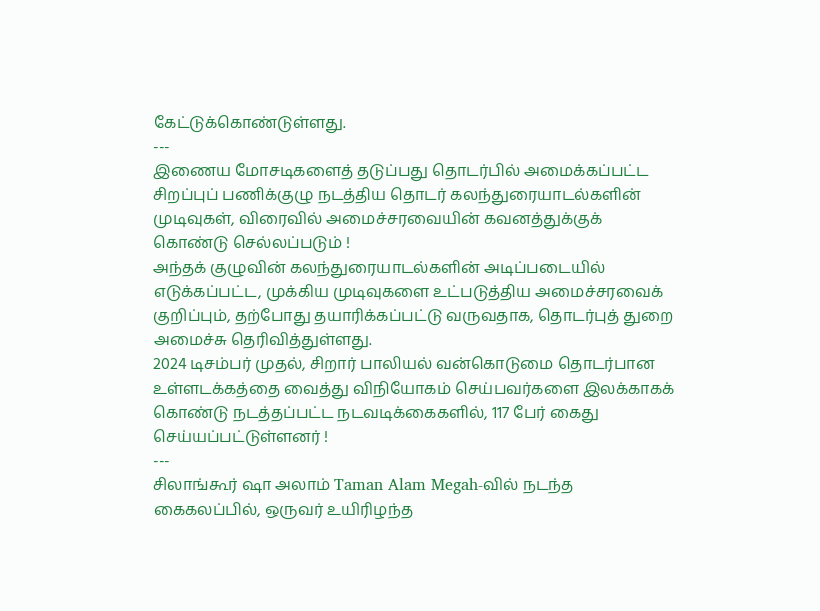கேட்டுக்கொண்டுள்ளது.
---
இணைய மோசடிகளைத் தடுப்பது தொடர்பில் அமைக்கப்பட்ட சிறப்புப் பணிக்குழு நடத்திய தொடர் கலந்துரையாடல்களின் முடிவுகள், விரைவில் அமைச்சரவையின் கவனத்துக்குக் கொண்டு செல்லப்படும் !
அந்தக் குழுவின் கலந்துரையாடல்களின் அடிப்படையில் எடுக்கப்பட்ட, முக்கிய முடிவுகளை உட்படுத்திய அமைச்சரவைக் குறிப்பும், தற்போது தயாரிக்கப்பட்டு வருவதாக, தொடர்புத் துறை அமைச்சு தெரிவித்துள்ளது.
2024 டிசம்பர் முதல், சிறார் பாலியல் வன்கொடுமை தொடர்பான உள்ளடக்கத்தை வைத்து விநியோகம் செய்பவர்களை இலக்காகக் கொண்டு நடத்தப்பட்ட நடவடிக்கைகளில், 117 பேர் கைது செய்யப்பட்டுள்ளனர் !
---
சிலாங்கூர் ஷா அலாம் Taman Alam Megah-வில் நடந்த கைகலப்பில், ஒருவர் உயிரிழந்த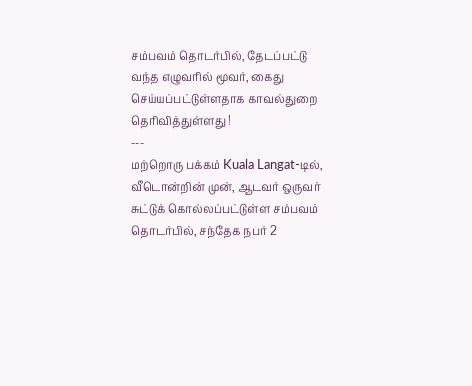சம்பவம் தொடர்பில், தேடப்பட்டு வந்த எழுவரில் மூவர், கைது செய்யப்பட்டுள்ளதாக காவல்துறை தெரிவித்துள்ளது !
---
மற்றொரு பக்கம் Kuala Langat-டில், வீடொன்றின் முன், ஆடவர் ஒருவர் சுட்டுக் கொல்லப்பட்டுள்ள சம்பவம் தொடர்பில், சந்தேக நபர் 2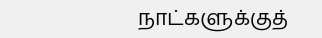நாட்களுக்குத்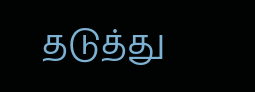தடுத்து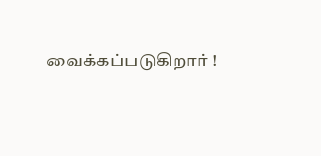வைக்கப்படுகிறார் !